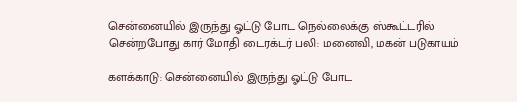சென்னையில் இருந்து ஓட்டு போட நெல்லைக்கு ஸ்கூட்டரில் சென்றபோது கார் மோதி டைரக்டர் பலி: மனைவி, மகன் படுகாயம்

களக்காடு: சென்னையில் இருந்து ஓட்டு போட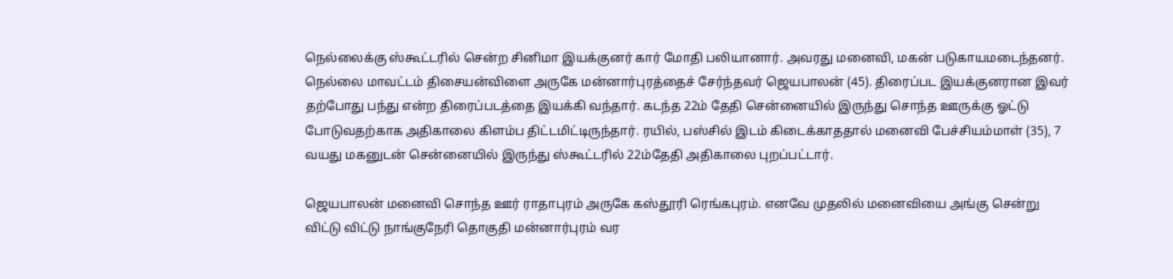நெல்லைக்கு ஸ்கூட்டரில் சென்ற சினிமா இயக்குனர் கார் மோதி பலியானார். அவரது மனைவி, மகன் படுகாயமடைந்தனர். நெல்லை மாவட்டம் திசையன்விளை அருகே மன்னார்புரத்தைச் சேர்ந்தவர் ஜெயபாலன் (45). திரைப்பட இயக்குனரான இவர் தற்போது பந்து என்ற திரைப்படத்தை இயக்கி வந்தார். கடந்த 22ம் தேதி சென்னையில் இருந்து சொந்த ஊருக்கு ஓட்டு போடுவதற்காக அதிகாலை கிளம்ப திட்டமிட்டிருந்தார். ரயில், பஸ்சில் இடம் கிடைக்காததால் மனைவி பேச்சியம்மாள் (35), 7 வயது மகனுடன் சென்னையில் இருந்து ஸ்கூட்டரில் 22ம்தேதி அதிகாலை புறப்பட்டார்.

ஜெயபாலன் மனைவி சொந்த ஊர் ராதாபுரம் அருகே கஸ்தூரி ரெங்கபுரம். எனவே முதலில் மனைவியை அங்கு சென்று விட்டு விட்டு நாங்குநேரி தொகுதி மன்னார்புரம் வர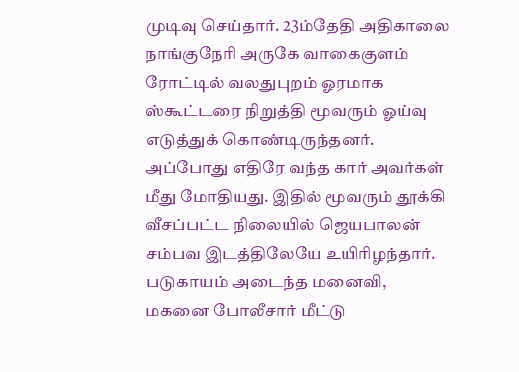முடிவு செய்தார். 23ம்தேதி அதிகாலை நாங்குநேரி அருகே வாகைகுளம் ரோட்டில் வலதுபுறம் ஓரமாக ஸ்கூட்டரை நிறுத்தி மூவரும் ஓய்வு எடுத்துக் கொண்டிருந்தனர். அப்போது எதிரே வந்த கார் அவர்கள் மீது மோதியது. இதில் மூவரும் தூக்கி வீசப்பட்ட நிலையில் ஜெயபாலன் சம்பவ இடத்திலேயே உயிரிழந்தார். படுகாயம் அடைந்த மனைவி, மகனை போலீசார் மீட்டு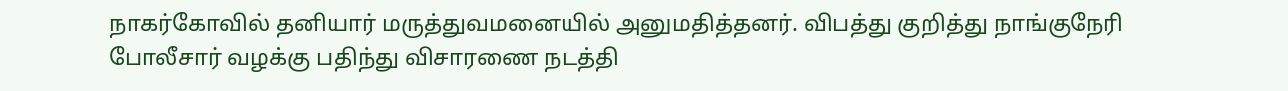நாகர்கோவில் தனியார் மருத்துவமனையில் அனுமதித்தனர். விபத்து குறித்து நாங்குநேரி போலீசார் வழக்கு பதிந்து விசாரணை நடத்தி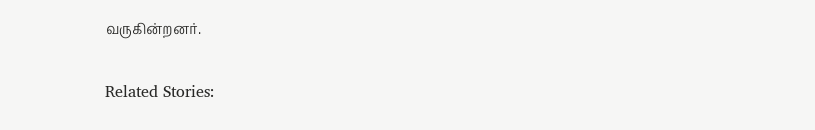வருகின்றனர்.

Related Stories: